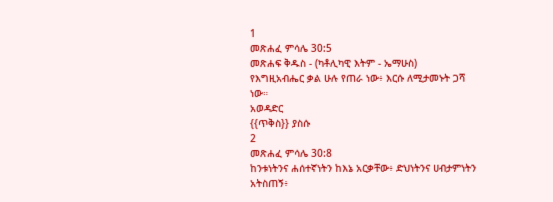1
መጽሐፈ ምሳሌ 30:5
መጽሐፍ ቅዱስ - (ካቶሊካዊ እትም - ኤማሁስ)
የእግዚአብሔር ቃል ሁሉ የጠራ ነው፥ እርሱ ለሚታመኑት ጋሻ ነው።
አወዳድር
{{ጥቅስ}} ያስሱ
2
መጽሐፈ ምሳሌ 30:8
ከንቱነትንና ሐሰተኛነትን ከእኔ አርቃቸው፥ ድህነትንና ሀብታምነትን አትስጠኝ፥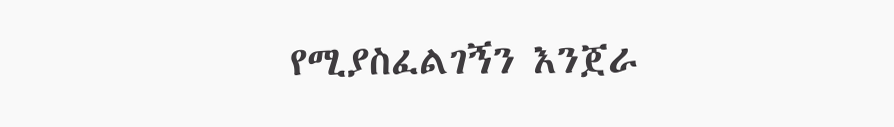የሚያስፈልገኝን እንጀራ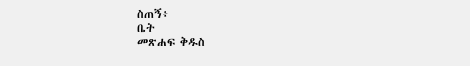ስጠኝ፥
ቤት
መጽሐፍ ቅዱስ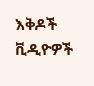እቅዶች
ቪዲዮዎች